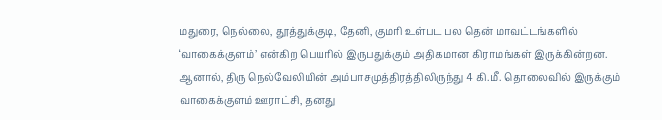மதுரை, நெல்லை, தூத்துக்குடி, தேனி, குமரி உள்பட பல தென் மாவட்டங்களில் ‘வாகைக்குளம்’ என்கிற பெயரில் இருபதுக்கும் அதிகமான கிராமங்கள் இருக்கின்றன.
ஆனால், திரு நெல்வேலியின் அம்பாசமுத்திரத்திலிருந்து 4 கி.மீ. தொலைவில் இருக்கும் வாகைக்குளம் ஊராட்சி, தனது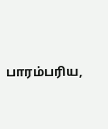பாரம்பரிய,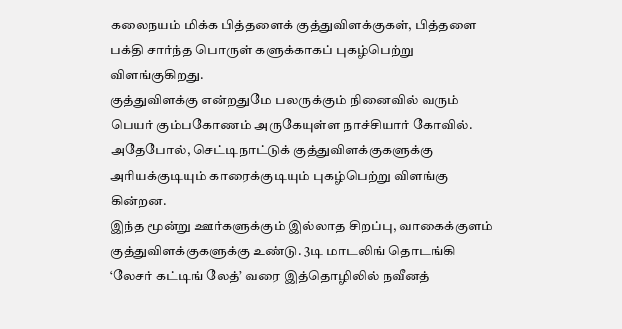கலைநயம் மிக்க பித்தளைக் குத்துவிளக்குகள், பித்தளை பக்தி சார்ந்த பொருள் களுக்காகப் புகழ்பெற்று விளங்குகிறது.
குத்துவிளக்கு என்றதுமே பலருக்கும் நினைவில் வரும் பெயர் கும்பகோணம் அருகேயுள்ள நாச்சியார் கோவில். அதேபோல், செட்டிநாட்டுக் குத்துவிளக்குகளுக்கு அரியக்குடியும் காரைக்குடியும் புகழ்பெற்று விளங்கு கின்றன.
இந்த மூன்று ஊர்களுக்கும் இல்லாத சிறப்பு, வாகைக்குளம் குத்துவிளக்குகளுக்கு உண்டு. 3டி மாடலிங் தொடங்கி ‘லேசர் கட்டிங் லேத்’ வரை இத்தொழிலில் நவீனத்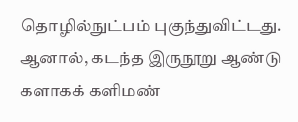தொழில்நுட்பம் புகுந்துவிட்டது.
ஆனால், கடந்த இருநூறு ஆண்டு களாகக் களிமண்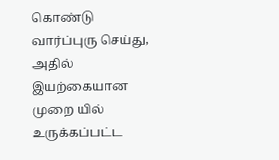கொண்டு வார்ப்புரு செய்து, அதில் இயற்கையான முறை யில் உருக்கப்பட்ட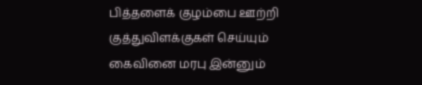பித்தளைக் குழம்பை ஊற்றி குத்துவிளக்குகள் செய்யும் கைவினை மரபு இன்னும்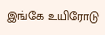இங்கே உயிரோடு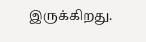இருக்கிறது.